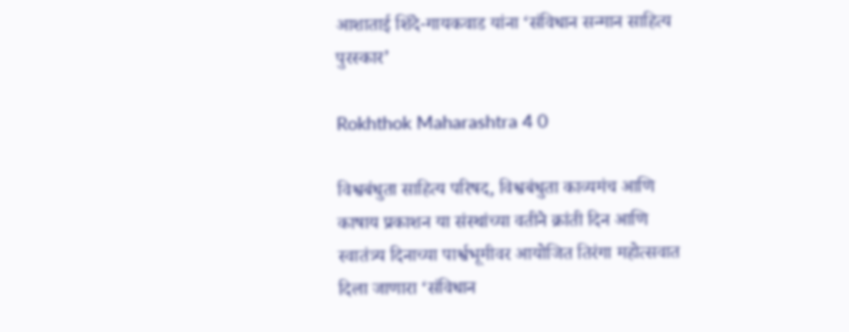आशाताई शिंदे-गायकवाड यांना ‘संविधान सन्मान साहित्य पुरस्कार’

Rokhthok Maharashtra 4 0

विश्वबंधुता साहित्य परिषद, विश्वबंधुता काव्यमंच आणि काषाय प्रकाशन या संस्थांच्या वतीने क्रांती दिन आणि स्वातंत्र्य दिनाच्या पार्श्वभूमीवर आयोजित तिरंगा महोत्सवात दिला जाणारा ‘संविधान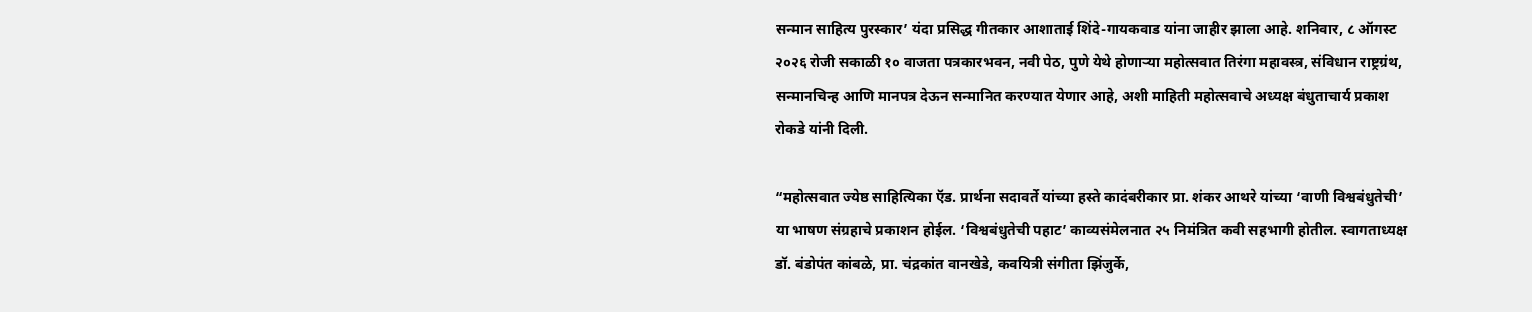सन्मान साहित्य पुरस्कार’ यंदा प्रसिद्ध गीतकार आशाताई शिंदे-गायकवाड यांना जाहीर झाला आहे. शनिवार, ८ ऑगस्ट २०२६ रोजी सकाळी १० वाजता पत्रकारभवन, नवी पेठ, पुणे येथे होणाऱ्या महोत्सवात तिरंगा महावस्त्र, संविधान राष्ट्रग्रंथ, सन्मानचिन्ह आणि मानपत्र देऊन सन्मानित करण्यात येणार आहे, अशी माहिती महोत्सवाचे अध्यक्ष बंधुताचार्य प्रकाश रोकडे यांनी दिली.

“महोत्सवात ज्येष्ठ साहित्यिका ऍड. प्रार्थना सदावर्ते यांच्या हस्ते कादंबरीकार प्रा. शंकर आथरे यांच्या ‘वाणी विश्वबंधुतेची’ या भाषण संग्रहाचे प्रकाशन होईल. ‘विश्वबंधुतेची पहाट’ काव्यसंमेलनात २५ निमंत्रित कवी सहभागी होतील. स्वागताध्यक्ष डॉ. बंडोपंत कांबळे, प्रा. चंद्रकांत वानखेडे, कवयित्री संगीता झिंजुर्के,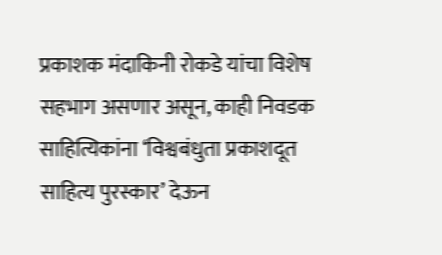प्रकाशक मंदाकिनी रोकडे यांचा विशेष सहभाग असणार असून, काही निवडक साहित्यिकांना ‘विश्वबंधुता प्रकाशदूत साहित्य पुरस्कार’ देऊन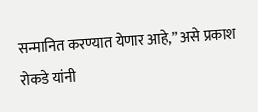सन्मानित करण्यात येणार आहे,” असे प्रकाश रोकडे यांनी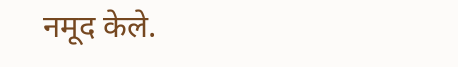नमूद केले.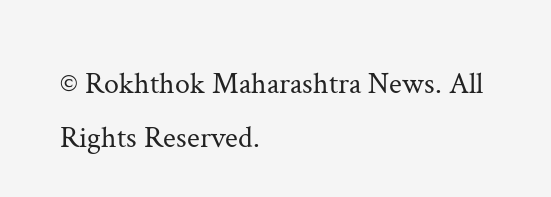© Rokhthok Maharashtra News. All Rights Reserved.